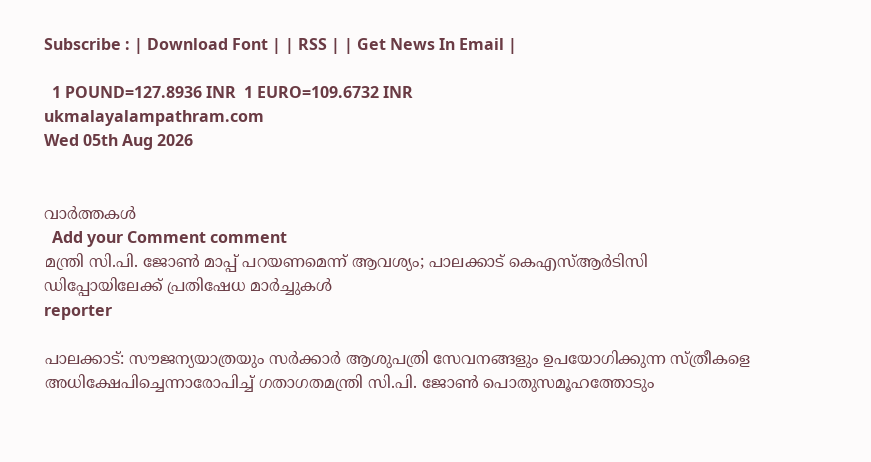Subscribe : | Download Font | | RSS | | Get News In Email |

  1 POUND=127.8936 INR  1 EURO=109.6732 INR
ukmalayalampathram.com
Wed 05th Aug 2026


വാര്‍ത്തകള്‍
  Add your Comment comment
മന്ത്രി സി.പി. ജോണ്‍ മാപ്പ് പറയണമെന്ന് ആവശ്യം; പാലക്കാട് കെഎസ്ആര്‍ടിസി ഡിപ്പോയിലേക്ക് പ്രതിഷേധ മാര്‍ച്ചുകള്‍
reporter

പാലക്കാട്: സൗജന്യയാത്രയും സര്‍ക്കാര്‍ ആശുപത്രി സേവനങ്ങളും ഉപയോഗിക്കുന്ന സ്ത്രീകളെ അധിക്ഷേപിച്ചെന്നാരോപിച്ച് ഗതാഗതമന്ത്രി സി.പി. ജോണ്‍ പൊതുസമൂഹത്തോടും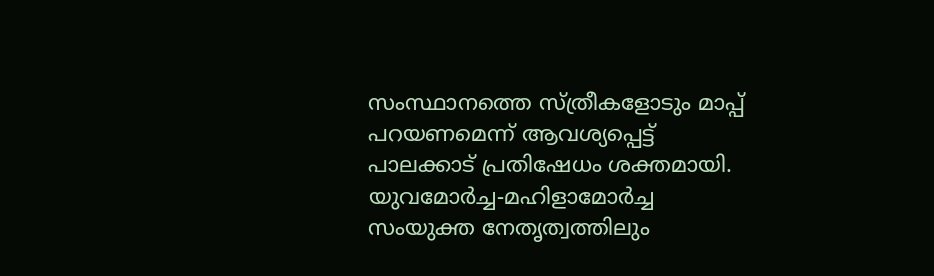സംസ്ഥാനത്തെ സ്ത്രീകളോടും മാപ്പ് പറയണമെന്ന് ആവശ്യപ്പെട്ട് പാലക്കാട് പ്രതിഷേധം ശക്തമായി. യുവമോര്‍ച്ച-മഹിളാമോര്‍ച്ച സംയുക്ത നേതൃത്വത്തിലും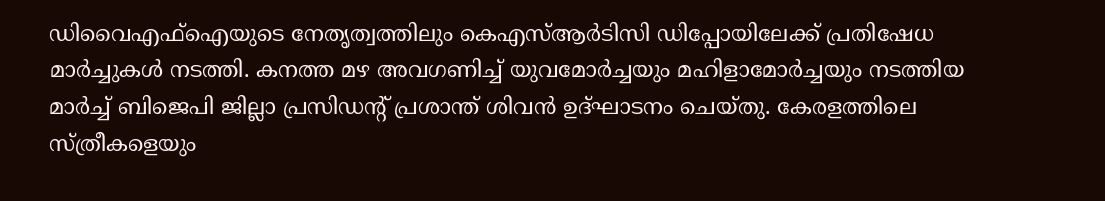ഡിവൈഎഫ്‌ഐയുടെ നേതൃത്വത്തിലും കെഎസ്ആര്‍ടിസി ഡിപ്പോയിലേക്ക് പ്രതിഷേധ മാര്‍ച്ചുകള്‍ നടത്തി. കനത്ത മഴ അവഗണിച്ച് യുവമോര്‍ച്ചയും മഹിളാമോര്‍ച്ചയും നടത്തിയ മാര്‍ച്ച് ബിജെപി ജില്ലാ പ്രസിഡന്റ് പ്രശാന്ത് ശിവന്‍ ഉദ്ഘാടനം ചെയ്തു. കേരളത്തിലെ സ്ത്രീകളെയും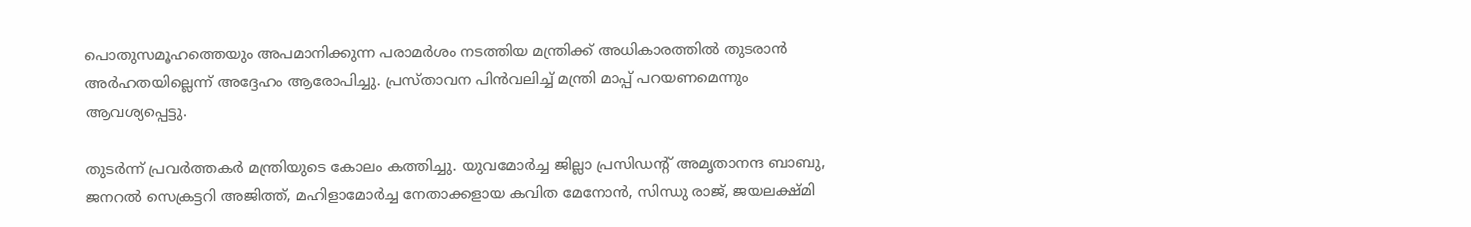പൊതുസമൂഹത്തെയും അപമാനിക്കുന്ന പരാമര്‍ശം നടത്തിയ മന്ത്രിക്ക് അധികാരത്തില്‍ തുടരാന്‍ അര്‍ഹതയില്ലെന്ന് അദ്ദേഹം ആരോപിച്ചു. പ്രസ്താവന പിന്‍വലിച്ച് മന്ത്രി മാപ്പ് പറയണമെന്നും ആവശ്യപ്പെട്ടു.

തുടര്‍ന്ന് പ്രവര്‍ത്തകര്‍ മന്ത്രിയുടെ കോലം കത്തിച്ചു. യുവമോര്‍ച്ച ജില്ലാ പ്രസിഡന്റ് അമൃതാനന്ദ ബാബു, ജനറല്‍ സെക്രട്ടറി അജിത്ത്, മഹിളാമോര്‍ച്ച നേതാക്കളായ കവിത മേനോന്‍, സിന്ധു രാജ്, ജയലക്ഷ്മി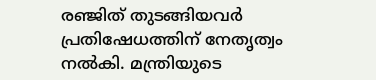രഞ്ജിത് തുടങ്ങിയവര്‍ പ്രതിഷേധത്തിന് നേതൃത്വം നല്‍കി. മന്ത്രിയുടെ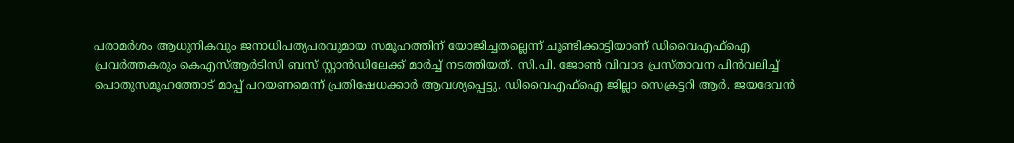പരാമര്‍ശം ആധുനികവും ജനാധിപത്യപരവുമായ സമൂഹത്തിന് യോജിച്ചതല്ലെന്ന് ചൂണ്ടിക്കാട്ടിയാണ് ഡിവൈഎഫ്‌ഐ പ്രവര്‍ത്തകരും കെഎസ്ആര്‍ടിസി ബസ് സ്റ്റാന്‍ഡിലേക്ക് മാര്‍ച്ച് നടത്തിയത്. സി.പി. ജോണ്‍ വിവാദ പ്രസ്താവന പിന്‍വലിച്ച് പൊതുസമൂഹത്തോട് മാപ്പ് പറയണമെന്ന് പ്രതിഷേധക്കാര്‍ ആവശ്യപ്പെട്ടു. ഡിവൈഎഫ്‌ഐ ജില്ലാ സെക്രട്ടറി ആര്‍. ജയദേവന്‍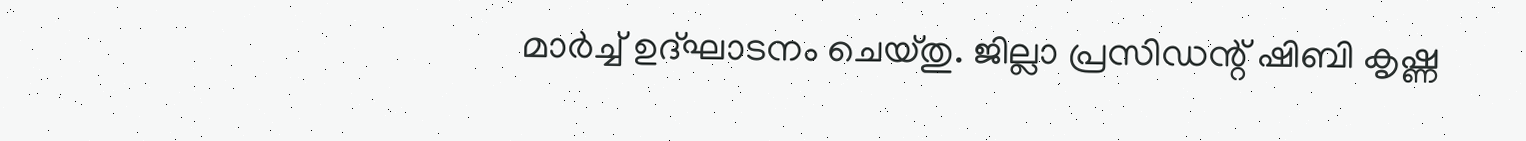മാര്‍ച്ച് ഉദ്ഘാടനം ചെയ്തു. ജില്ലാ പ്രസിഡന്റ് ഷിബി കൃഷ്ണ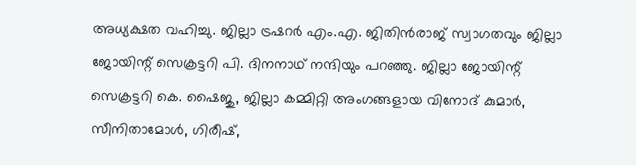അധ്യക്ഷത വഹിച്ചു. ജില്ലാ ട്രഷറര്‍ എം.എ. ജിതിന്‍രാജ് സ്വാഗതവും ജില്ലാ ജോയിന്റ് സെക്രട്ടറി പി. ദിനനാഥ് നന്ദിയും പറഞ്ഞു. ജില്ലാ ജോയിന്റ് സെക്രട്ടറി കെ. ഷൈജു, ജില്ലാ കമ്മിറ്റി അംഗങ്ങളായ വിനോദ് കുമാര്‍, സീനിതാമോള്‍, ഗിരീഷ്,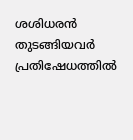ശശിധരന്‍ തുടങ്ങിയവര്‍ പ്രതിഷേധത്തില്‍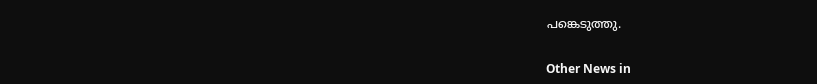പങ്കെടുത്തു.


Other News in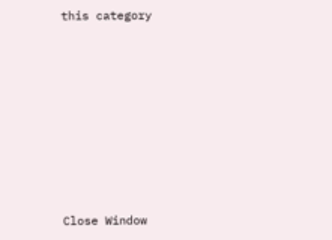this category








Close Window